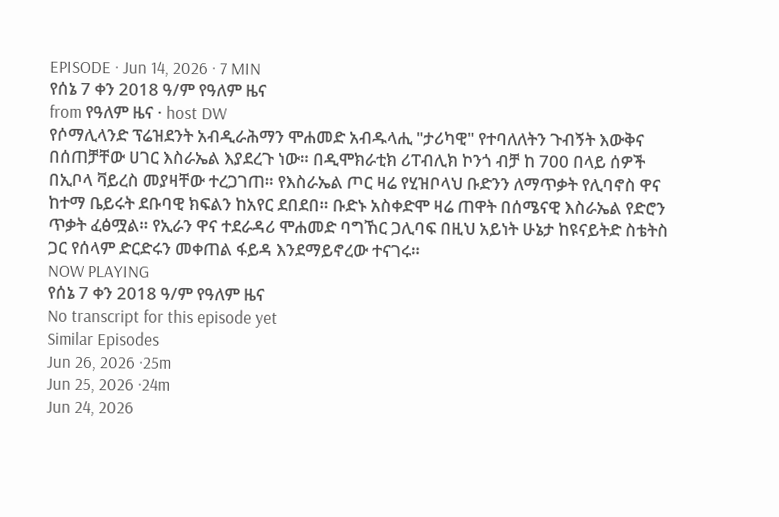EPISODE · Jun 14, 2026 · 7 MIN
የሰኔ 7 ቀን 2018 ዓ/ም የዓለም ዜና
from የዓለም ዜና · host DW
የሶማሊላንድ ፕሬዝደንት አብዲራሕማን ሞሐመድ አብዱላሒ "ታሪካዊ" የተባለለትን ጉብኝት እውቅና በሰጠቻቸው ሀገር እስራኤል እያደረጉ ነው። በዲሞክራቲክ ሪፐብሊክ ኮንጎ ብቻ ከ 700 በላይ ሰዎች በኢቦላ ቫይረስ መያዛቸው ተረጋገጠ። የእስራኤል ጦር ዛሬ የሂዝቦላህ ቡድንን ለማጥቃት የሊባኖስ ዋና ከተማ ቤይሩት ደቡባዊ ክፍልን ከአየር ደበደበ። ቡድኑ አስቀድሞ ዛሬ ጠዋት በሰሜናዊ እስራኤል የድሮን ጥቃት ፈፅሟል። የኢራን ዋና ተደራዳሪ ሞሐመድ ባግኸር ጋሊባፍ በዚህ አይነት ሁኔታ ከዩናይትድ ስቴትስ ጋር የሰላም ድርድሩን መቀጠል ፋይዳ እንደማይኖረው ተናገሩ።
NOW PLAYING
የሰኔ 7 ቀን 2018 ዓ/ም የዓለም ዜና
No transcript for this episode yet
Similar Episodes
Jun 26, 2026 ·25m
Jun 25, 2026 ·24m
Jun 24, 2026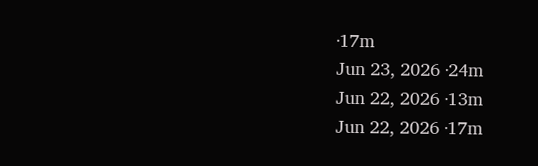·17m
Jun 23, 2026 ·24m
Jun 22, 2026 ·13m
Jun 22, 2026 ·17m